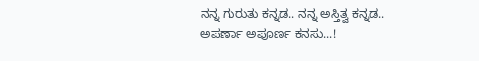ನನ್ನ ಗುರುತು ಕನ್ನಡ.. ನನ್ನ ಅಸ್ತಿತ್ವ ಕನ್ನಡ.. ಅಪರ್ಣಾ ಅಪೂರ್ಣ ಕನಸು...!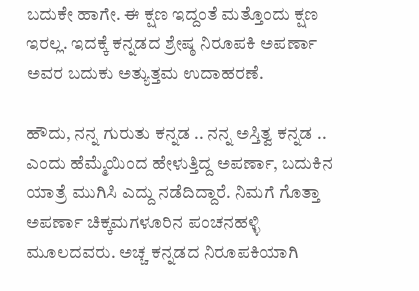ಬದುಕೇ ಹಾಗೇ. ಈ ಕ್ಷಣ ಇದ್ದಂತೆ ಮತ್ತೊಂದು ಕ್ಷಣ ಇರಲ್ಲ. ಇದಕ್ಕೆ ಕನ್ನಡದ ಶ್ರೇಷ್ಠ ನಿರೂಪಕಿ ಅಪರ್ಣಾ ಅವರ ಬದುಕು ಅತ್ಯುತ್ತಮ ಉದಾಹರಣೆ.

ಹೌದು, ನನ್ನ ಗುರುತು ಕನ್ನಡ .. ನನ್ನ ಅಸ್ತಿತ್ವ ಕನ್ನಡ .. ಎಂದು ಹೆಮ್ಮೆಯಿಂದ ಹೇಳುತ್ತಿದ್ದ ಅಪರ್ಣಾ, ಬದುಕಿನ ಯಾತ್ರೆ ಮುಗಿಸಿ ಎದ್ದು ನಡೆದಿದ್ದಾರೆ. ನಿಮಗೆ ಗೊತ್ತಾ ಅಪರ್ಣಾ ಚಿಕ್ಕಮಗಳೂರಿನ ಪಂಚನಹಳ್ಳಿ ಮೂಲದವರು. ಅಚ್ಚ ಕನ್ನಡದ ನಿರೂಪಕಿಯಾಗಿ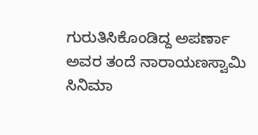ಗುರುತಿಸಿಕೊಂಡಿದ್ದ ಅಪರ್ಣಾ ಅವರ ತಂದೆ ನಾರಾಯಣಸ್ವಾಮಿ ಸಿನಿಮಾ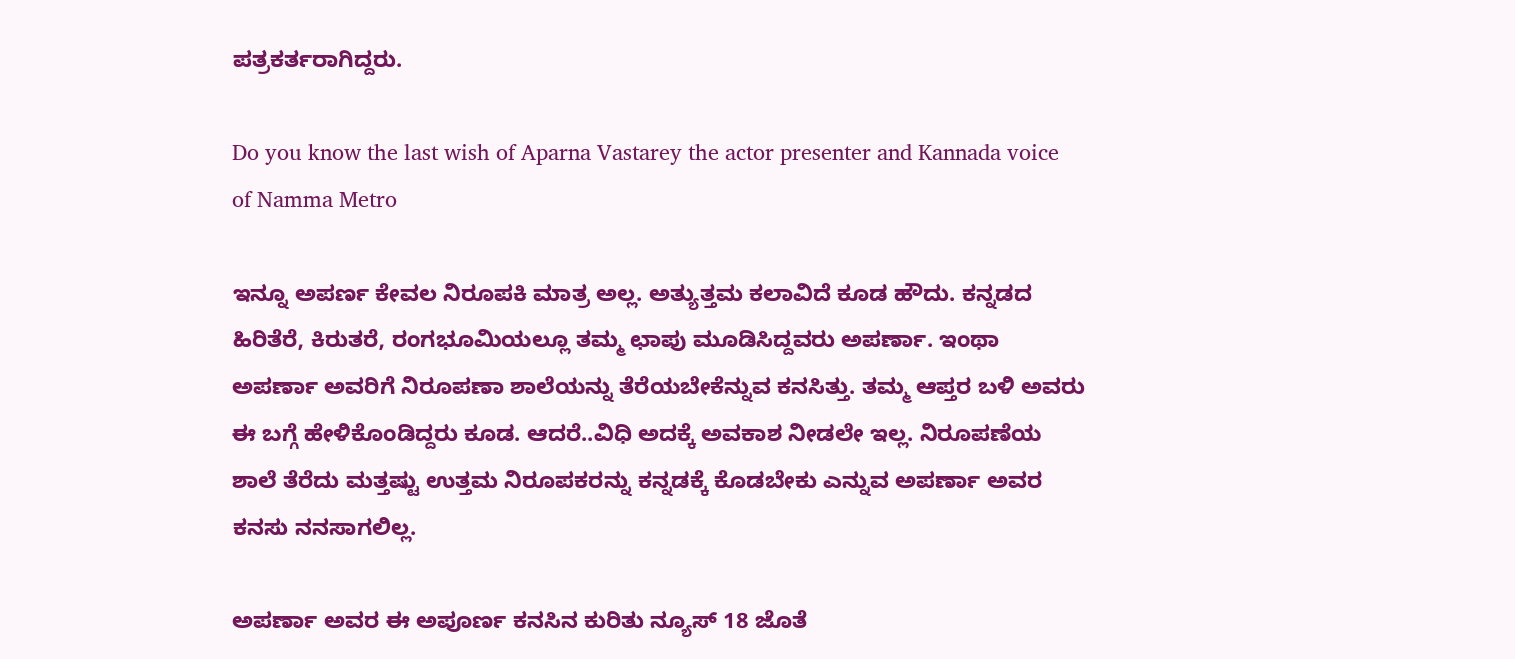ಪತ್ರಕರ್ತರಾಗಿದ್ದರು.

Do you know the last wish of Aparna Vastarey the actor presenter and Kannada voice of Namma Metro

ಇನ್ನೂ ಅಪರ್ಣ ಕೇವಲ ನಿರೂಪಕಿ ಮಾತ್ರ ಅಲ್ಲ. ಅತ್ಯುತ್ತಮ ಕಲಾವಿದೆ ಕೂಡ ಹೌದು. ಕನ್ನಡದ ಹಿರಿತೆರೆ, ಕಿರುತರೆ, ರಂಗಭೂಮಿಯಲ್ಲೂ ತಮ್ಮ ಛಾಪು ಮೂಡಿಸಿದ್ದವರು ಅಪರ್ಣಾ. ಇಂಥಾ ಅಪರ್ಣಾ ಅವರಿಗೆ ನಿರೂಪಣಾ ಶಾಲೆಯನ್ನು ತೆರೆಯಬೇಕೆನ್ನುವ ಕನಸಿತ್ತು. ತಮ್ಮ ಆಪ್ತರ ಬಳಿ ಅವರು ಈ ಬಗ್ಗೆ ಹೇಳಿಕೊಂಡಿದ್ದರು ಕೂಡ. ಆದರೆ..ವಿಧಿ ಅದಕ್ಕೆ ಅವಕಾಶ ನೀಡಲೇ ಇಲ್ಲ. ನಿರೂಪಣೆಯ ಶಾಲೆ ತೆರೆದು ಮತ್ತಷ್ಟು ಉತ್ತಮ ನಿರೂಪಕರನ್ನು ಕನ್ನಡಕ್ಕೆ ಕೊಡಬೇಕು ಎನ್ನುವ ಅಪರ್ಣಾ ಅವರ ಕನಸು ನನಸಾಗಲಿಲ್ಲ.

ಅಪರ್ಣಾ ಅವರ ಈ ಅಪೂರ್ಣ ಕನಸಿನ ಕುರಿತು ನ್ಯೂಸ್‌ 18 ಜೊತೆ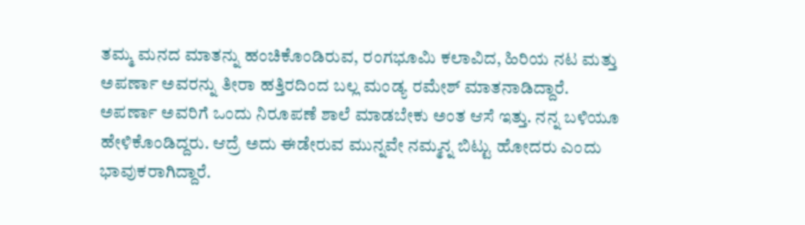ತಮ್ಮ ಮನದ ಮಾತನ್ನು ಹಂಚಿಕೊಂಡಿರುವ, ರಂಗಭೂಮಿ ಕಲಾವಿದ, ಹಿರಿಯ ನಟ ಮತ್ತು ಅಪರ್ಣಾ ಅವರನ್ನು ತೀರಾ ಹತ್ತಿರದಿಂದ ಬಲ್ಲ ಮಂಡ್ಯ ರಮೇಶ್ ಮಾತನಾಡಿದ್ದಾರೆ. ಅಪರ್ಣಾ ಅವರಿಗೆ ಒಂದು ನಿರೂಪಣೆ ಶಾಲೆ ಮಾಡಬೇಕು ಅಂತ ಆಸೆ ಇತ್ತು. ನನ್ನ ಬಳಿಯೂ ಹೇಳಿಕೊಂಡಿದ್ದರು. ಆದ್ರೆ ಅದು ಈಡೇರುವ ಮುನ್ನವೇ ನಮ್ಮನ್ನ ಬಿಟ್ಟು ಹೋದರು ಎಂದು ಭಾವುಕರಾಗಿದ್ದಾರೆ.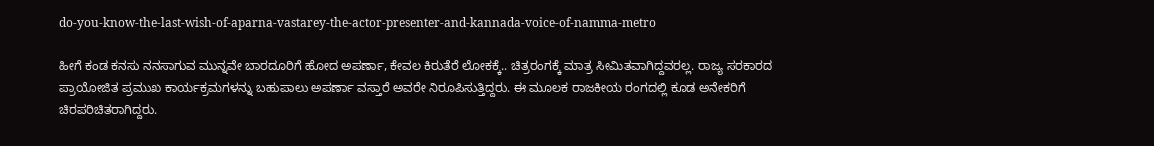do-you-know-the-last-wish-of-aparna-vastarey-the-actor-presenter-and-kannada-voice-of-namma-metro

ಹೀಗೆ ಕಂಡ ಕನಸು ನನಸಾಗುವ ಮುನ್ನವೇ ಬಾರದೂರಿಗೆ ಹೋದ ಅಪರ್ಣಾ, ಕೇವಲ ಕಿರುತೆರೆ ಲೋಕಕ್ಕೆ.. ಚಿತ್ರರಂಗಕ್ಕೆ ಮಾತ್ರ ಸೀಮಿತವಾಗಿದ್ದವರಲ್ಲ. ರಾಜ್ಯ ಸರಕಾರದ ಪ್ರಾಯೋಜಿತ ಪ್ರಮುಖ ಕಾರ್ಯಕ್ರಮಗಳನ್ನು ಬಹುಪಾಲು ಅಪರ್ಣಾ ವಸ್ತಾರೆ ಅವರೇ ನಿರೂಪಿಸುತ್ತಿದ್ದರು. ಈ ಮೂಲಕ ರಾಜಕೀಯ ರಂಗದಲ್ಲಿ ಕೂಡ ಅನೇಕರಿಗೆ ಚಿರಪರಿಚಿತರಾಗಿದ್ದರು.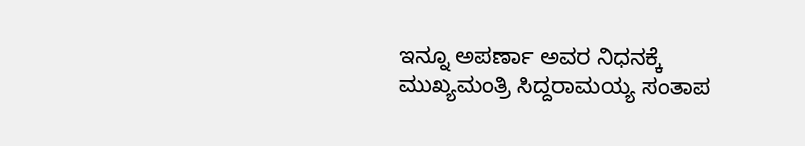ಇನ್ನೂ ಅಪರ್ಣಾ ಅವರ ನಿಧನಕ್ಕೆ ಮುಖ್ಯಮಂತ್ರಿ ಸಿದ್ದರಾಮಯ್ಯ ಸಂತಾಪ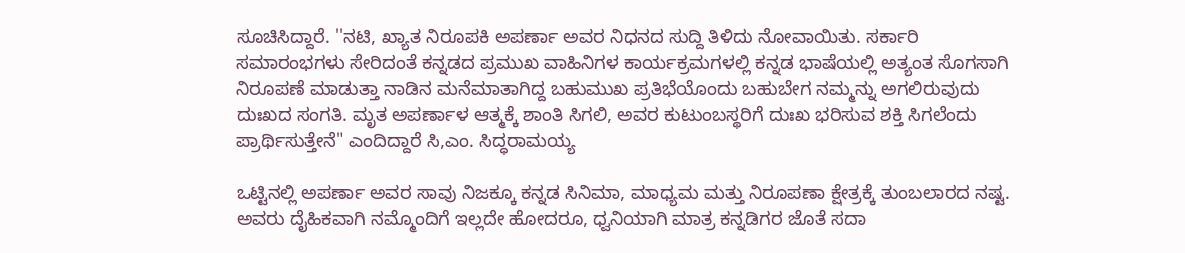ಸೂಚಿಸಿದ್ದಾರೆ. ''ನಟಿ, ಖ್ಯಾತ ನಿರೂಪಕಿ ಅಪರ್ಣಾ ಅವರ ನಿಧನದ ಸುದ್ದಿ ತಿಳಿದು ನೋವಾಯಿತು. ಸರ್ಕಾರಿ ಸಮಾರಂಭಗಳು ಸೇರಿದಂತೆ ಕನ್ನಡದ ಪ್ರಮುಖ ವಾಹಿನಿಗಳ ಕಾರ್ಯಕ್ರಮಗಳಲ್ಲಿ ಕನ್ನಡ ಭಾಷೆಯಲ್ಲಿ ಅತ್ಯಂತ ಸೊಗಸಾಗಿ ನಿರೂಪಣೆ ಮಾಡುತ್ತಾ ನಾಡಿನ ಮನೆಮಾತಾಗಿದ್ದ ಬಹುಮುಖ ಪ್ರತಿಭೆಯೊಂದು ಬಹುಬೇಗ ನಮ್ಮನ್ನು ಅಗಲಿರುವುದು ದುಃಖದ ಸಂಗತಿ. ಮೃತ ಅಪರ್ಣಾಳ ಆತ್ಮಕ್ಕೆ ಶಾಂತಿ ಸಿಗಲಿ, ಅವರ ಕುಟುಂಬಸ್ಥರಿಗೆ ದುಃಖ ಭರಿಸುವ ಶಕ್ತಿ ಸಿಗಲೆಂದು ಪ್ರಾರ್ಥಿಸುತ್ತೇನೆ" ಎಂದಿದ್ದಾರೆ ಸಿ,ಎಂ. ಸಿದ್ಧರಾಮಯ್ಯ

ಒಟ್ಟಿನಲ್ಲಿ ಅಪರ್ಣಾ ಅವರ ಸಾವು ನಿಜಕ್ಕೂ ಕನ್ನಡ ಸಿನಿಮಾ, ಮಾಧ್ಯಮ ಮತ್ತು ನಿರೂಪಣಾ ಕ್ಷೇತ್ರಕ್ಕೆ ತುಂಬಲಾರದ ನಷ್ಟ. ಅವರು ದೈಹಿಕವಾಗಿ ನಮ್ಮೊಂದಿಗೆ ಇಲ್ಲದೇ ಹೋದರೂ, ಧ್ವನಿಯಾಗಿ ಮಾತ್ರ ಕನ್ನಡಿಗರ ಜೊತೆ ಸದಾ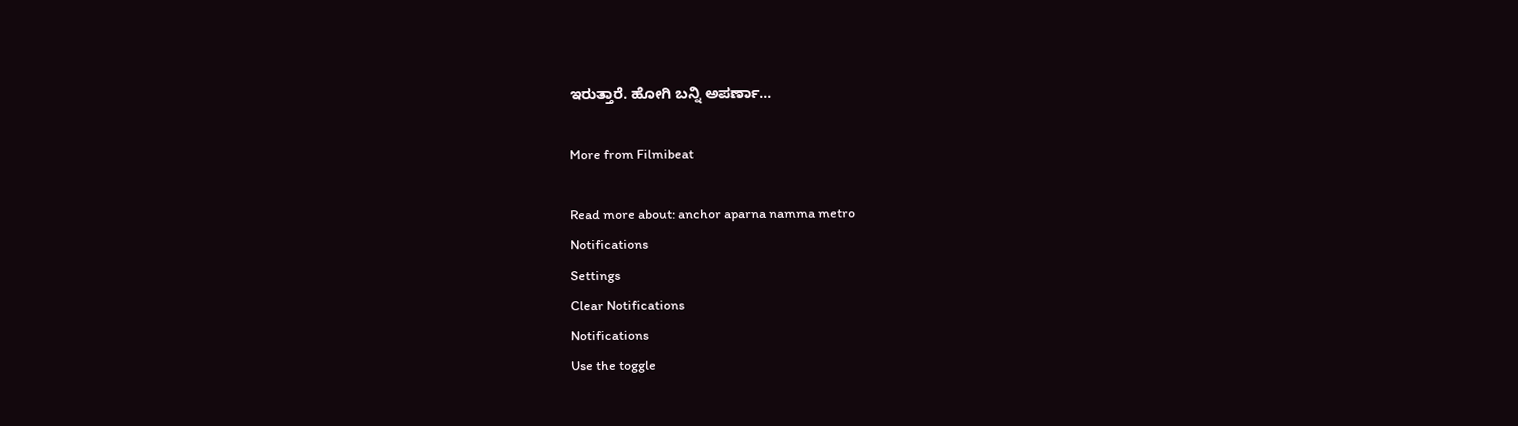ಇರುತ್ತಾರೆ. ಹೋಗಿ ಬನ್ನಿ ಅಪರ್ಣಾ...

More from Filmibeat

Read more about: anchor aparna namma metro
Notifications
Settings
Clear Notifications
Notifications
Use the toggle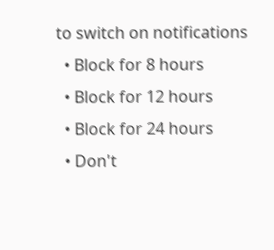to switch on notifications
  • Block for 8 hours
  • Block for 12 hours
  • Block for 24 hours
  • Don't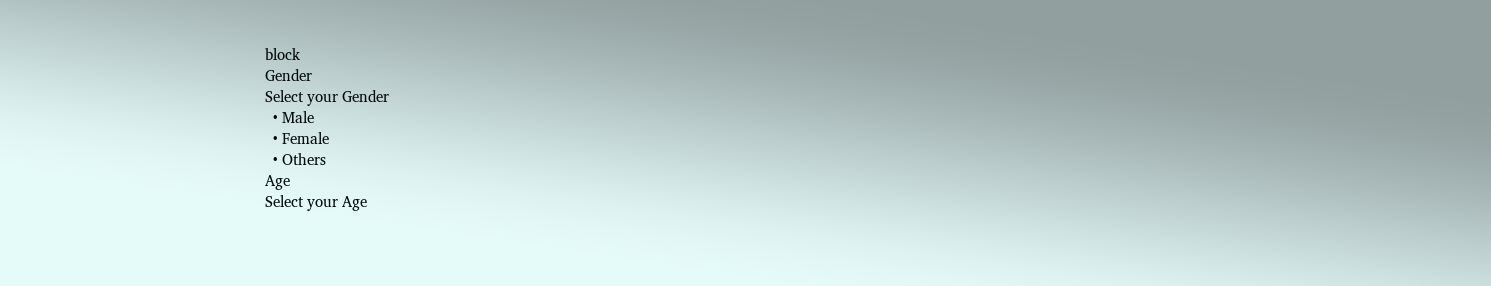block
Gender
Select your Gender
  • Male
  • Female
  • Others
Age
Select your Age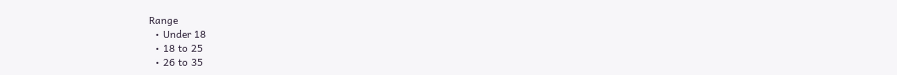Range
  • Under 18
  • 18 to 25
  • 26 to 35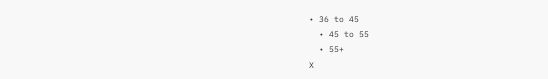• 36 to 45
  • 45 to 55
  • 55+
X